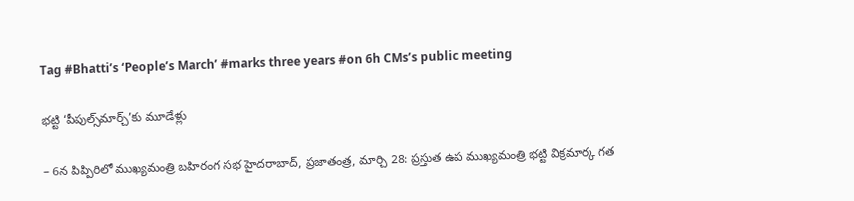Tag #Bhatti’s ‘People’s March’ #marks three years #on 6h CMs’s public meeting

భట్టి ‘పీపుల్స్‌మార్చ్’కు మూడేళ్లు

– 6న పిప్పిరిలో ముఖ్యమంత్రి బహిరంగ సభ హైదరాబాద్, ప్రజాతంత్ర, మార్చి 28: ప్రస్తుత ఉప ముఖ్యమంత్రి భట్టి విక్రమార్క గత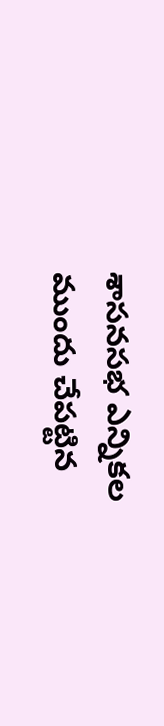శాసనసభ ఎన్నికల ముందు చేపట్టిన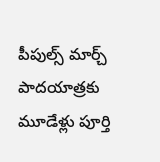పీపుల్స్ మార్చ్ పాదయాత్రకు మూడేళ్లు పూర్తి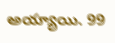అయ్యాయి. 99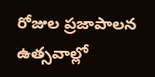రోజుల ప్రజాపాలన ఉత్సవాల్లో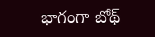భాగంగా బోథ్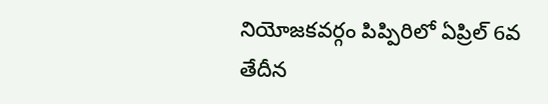నియోజకవర్గం పిప్పిరిలో ఏప్రిల్ 6వ తేదీన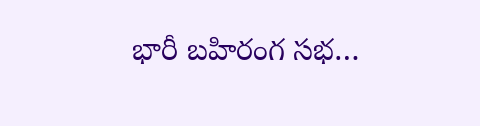భారీ బహిరంగ సభ…